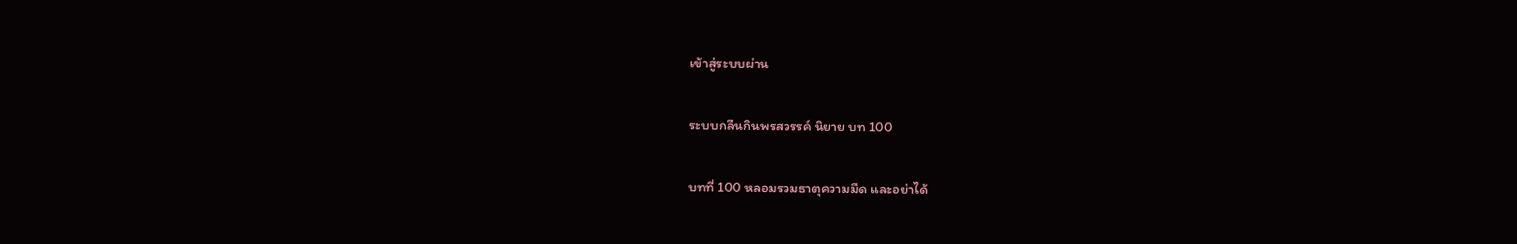เข้าสู่ระบบผ่าน

ระบบกลืนกินพรสวรรค์ นิยาย บท 100

บทที่ 100 หลอมรวมธาตุความมืด และอย่าได้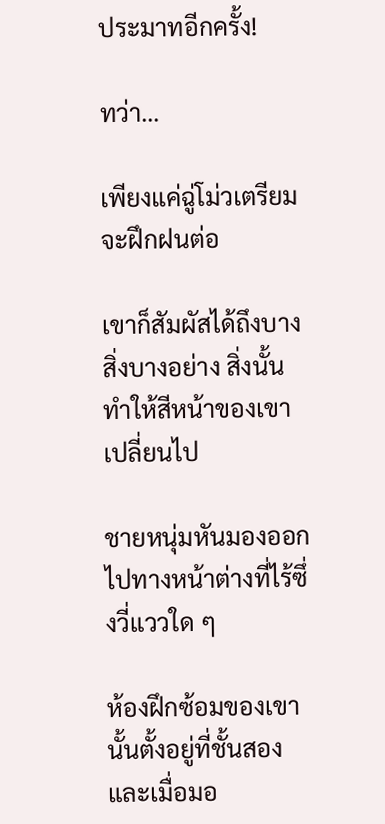ประมาทอีกครั้ง!

ทว่า…

เพียงแค่ฉู่โม่วเตรียมจะฝึกฝนต่อ

เขาก็สัมผัสได้ถึงบางสิ่งบางอย่าง สิ่งนั้นทำให้สีหน้าของเขาเปลี่ยนไป

ชายหนุ่มหันมองออกไปทางหน้าต่างที่ไร้ซึ่งวี่แววใด ๆ

ห้องฝึกซ้อมของเขานั้นตั้งอยู่ที่ชั้นสอง และเมื่อมอ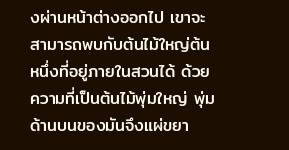งผ่านหน้าต่างออกไป เขาจะสามารถพบกับต้นไม้ใหญ่ต้นหนึ่งที่อยู่ภายในสวนได้ ด้วยความที่เป็นต้นไม้พุ่มใหญ่ พุ่มด้านบนของมันจึงแผ่ขยา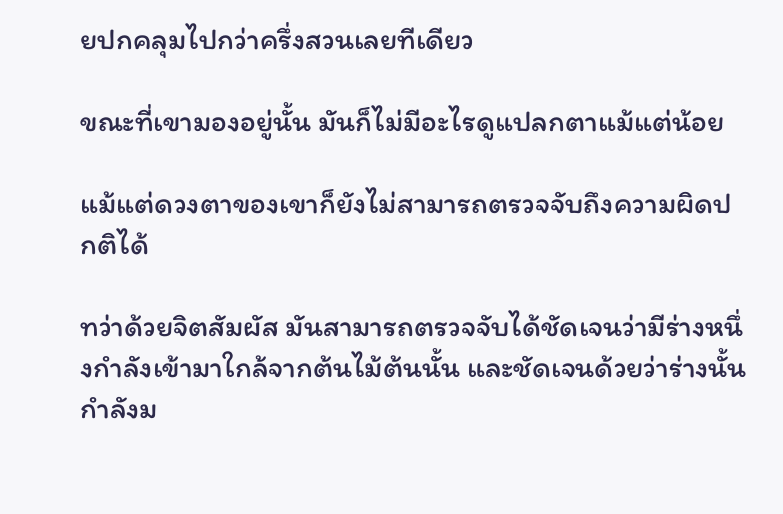ยปกคลุมไปกว่าครึ่งสวนเลยทีเดียว

ขณะที่เขามองอยู่นั้น มันก็ไม่มีอะไรดูแปลกตาแม้แต่น้อย

แม้แต่ดวงตาของเขาก็ยังไม่สามารถตรวจจับถึงความผิดปกติได้

ทว่าด้วยจิตสัมผัส มันสามารถตรวจจับได้ชัดเจนว่ามีร่างหนึ่งกำลังเข้ามาใกล้จากต้นไม้ต้นนั้น และชัดเจนด้วยว่าร่างนั้นกำลังม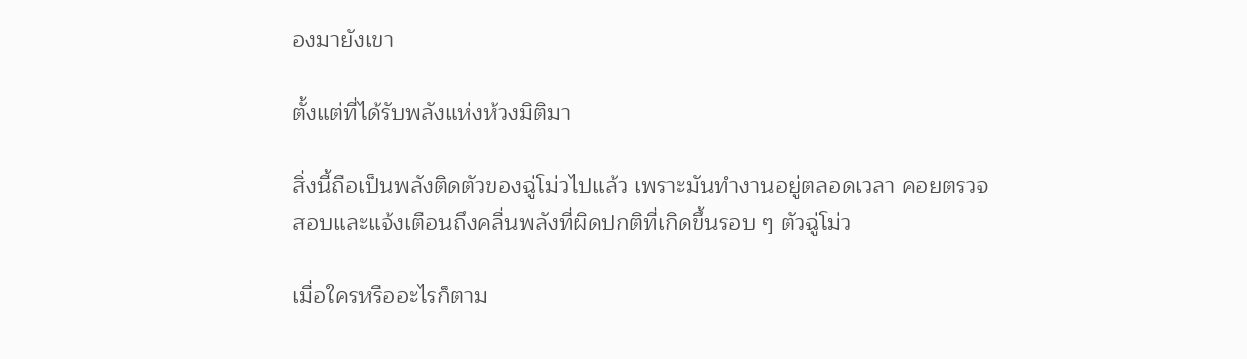องมายังเขา

ตั้งแต่ที่ได้รับพลังแห่งห้วงมิติมา

สิ่งนี้ถือเป็นพลังติดตัวของฉู่โม่วไปแล้ว เพราะมันทำงานอยู่ตลอดเวลา คอยตรวจสอบและแจ้งเตือนถึงคลื่นพลังที่ผิดปกติที่เกิดขึ้นรอบ ๆ ตัวฉู่โม่ว

เมื่อใครหรืออะไรก็ตาม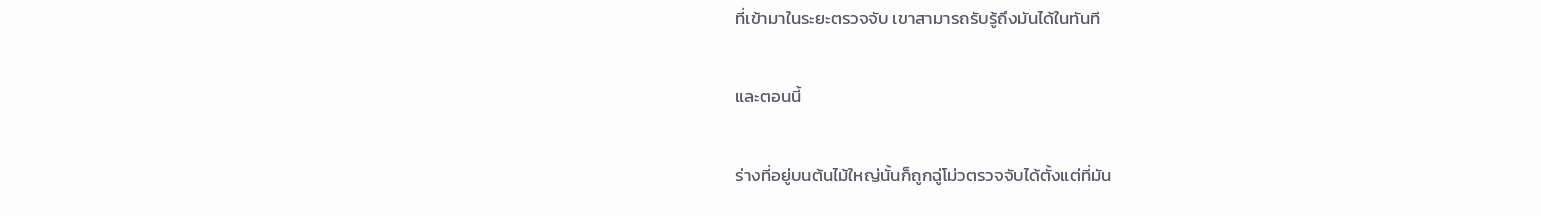ที่เข้ามาในระยะตรวจจับ เขาสามารถรับรู้ถึงมันได้ในทันที

และตอนนี้

ร่างที่อยู่บนต้นไม้ใหญ่นั้นก็ถูกฉู่โม่วตรวจจับได้ตั้งแต่ที่มัน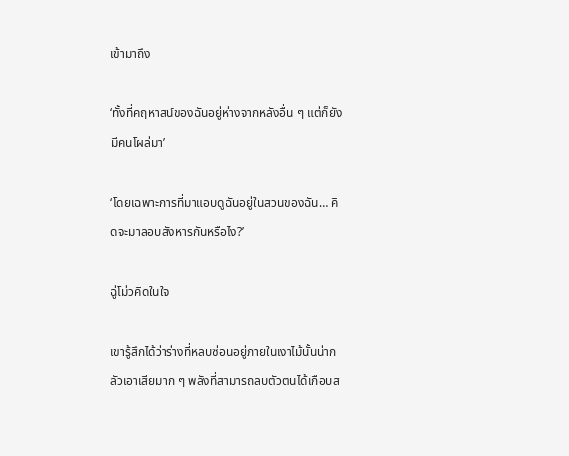เข้ามาถึง

‘ทั้งที่คฤหาสน์ของฉันอยู่ห่างจากหลังอื่น ๆ แต่ก็ยังมีคนโผล่มา’

‘โดยเฉพาะการที่มาแอบดูฉันอยู่ในสวนของฉัน… คิดจะมาลอบสังหารกันหรือไง?’

ฉู่โม่วคิดในใจ

เขารู้สึกได้ว่าร่างที่หลบซ่อนอยู่ภายในเงาไม้นั้นน่ากลัวเอาเสียมาก ๆ พลังที่สามารถลบตัวตนได้เกือบส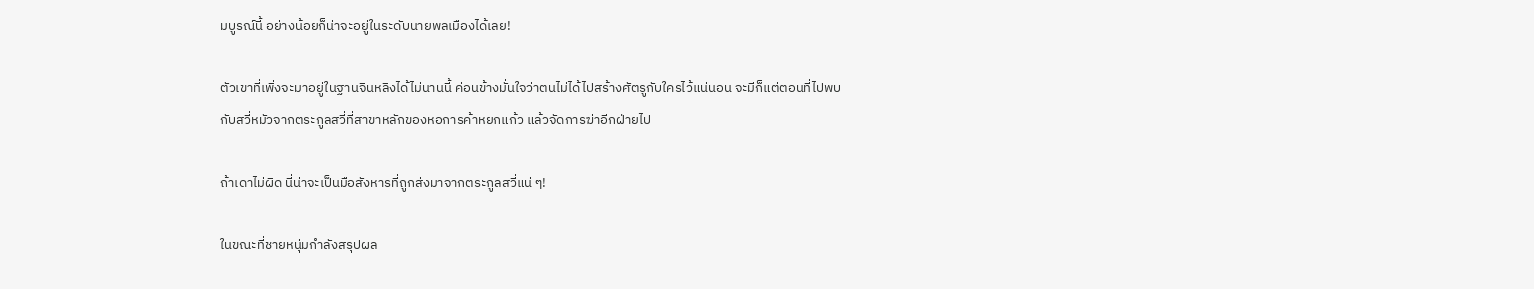มบูรณ์นี้ อย่างน้อยก็น่าจะอยู่ในระดับนายพลเมืองได้เลย!

ตัวเขาที่เพิ่งจะมาอยู่ในฐานจินหลิงได้ไม่นานนี้ ค่อนข้างมั่นใจว่าตนไม่ได้ไปสร้างศัตรูกับใครไว้แน่นอน จะมีก็แต่ตอนที่ไปพบกับสวี่หมัวจากตระกูลสวี่ที่สาขาหลักของหอการค้าหยกแก้ว แล้วจัดการฆ่าอีกฝ่ายไป

ถ้าเดาไม่ผิด นี่น่าจะเป็นมือสังหารที่ถูกส่งมาจากตระกูลสวี่แน่ ๆ!

ในขณะที่ชายหนุ่มกำลังสรุปผล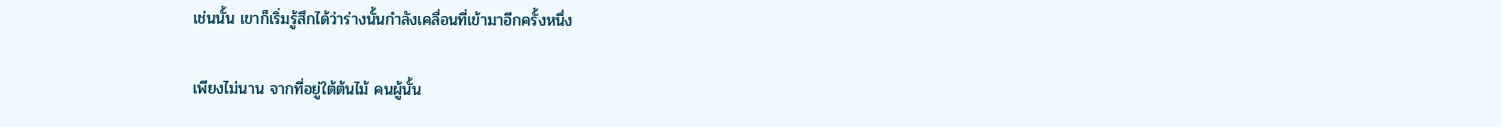เช่นนั้น เขาก็เริ่มรู้สึกได้ว่าร่างนั้นกำลังเคลื่อนที่เข้ามาอีกครั้งหนึ่ง

เพียงไม่นาน จากที่อยู่ใต้ต้นไม้ คนผู้นั้น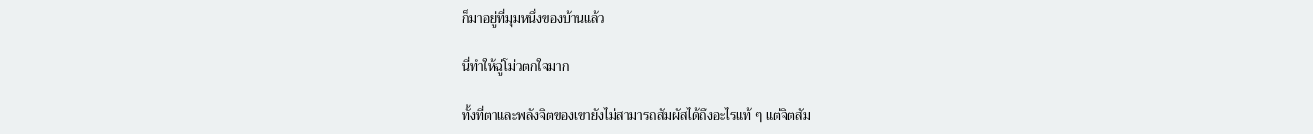ก็มาอยู่ที่มุมหนึ่งของบ้านแล้ว

นี่ทำให้ฉู่โม่วตกใจมาก

ทั้งที่ตาและพลังจิตของเขายังไม่สามารถสัมผัสได้ถึงอะไรแท้ ๆ แต่จิตสัม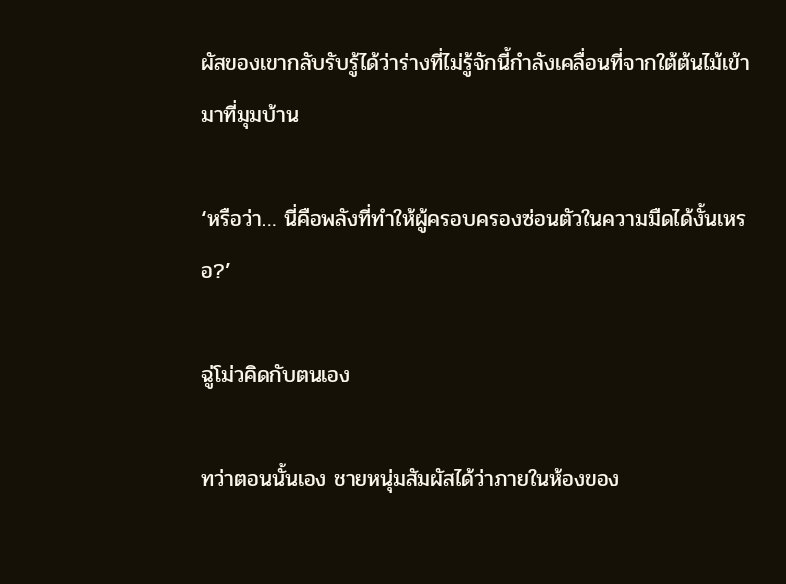ผัสของเขากลับรับรู้ได้ว่าร่างที่ไม่รู้จักนี้กำลังเคลื่อนที่จากใต้ต้นไม้เข้ามาที่มุมบ้าน

‘หรือว่า… นี่คือพลังที่ทำให้ผู้ครอบครองซ่อนตัวในความมืดได้งั้นเหรอ?’

ฉู่โม่วคิดกับตนเอง

ทว่าตอนนั้นเอง ชายหนุ่มสัมผัสได้ว่าภายในห้องของ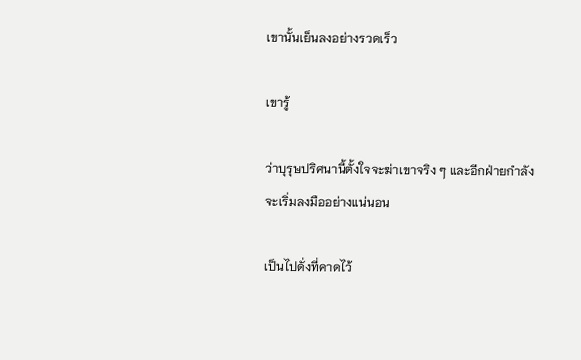เขานั้นเย็นลงอย่างรวดเร็ว

เขารู้

ว่าบุรุษปริศนานี้ตั้งใจจะฆ่าเขาจริง ๆ และอีกฝ่ายกำลังจะเริ่มลงมืออย่างแน่นอน

เป็นไปดั่งที่คาดไว้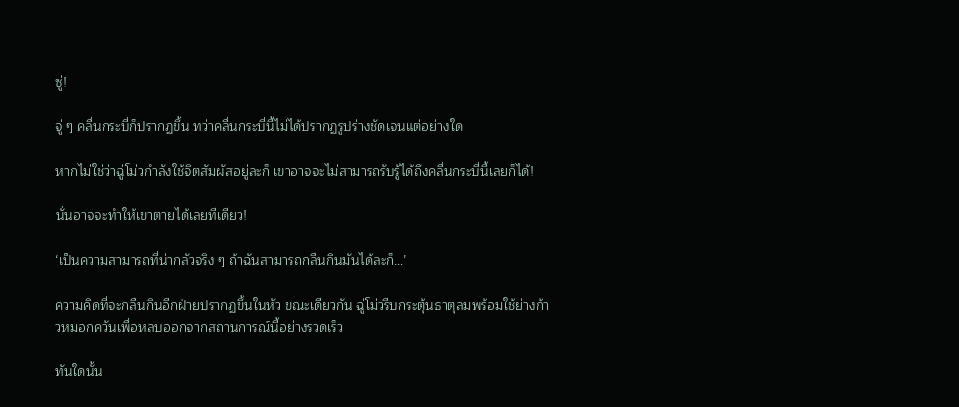ซู่!

จู่ ๆ คลื่นกระบี่ก็ปรากฏขึ้น ทว่าคลื่นกระบี่นี้ไม่ได้ปรากฏรูปร่างชัดเจนแต่อย่างใด

หากไม่ใช่ว่าฉู่โม่วกำลังใช้จิตสัมผัสอยู่ละก็ เขาอาจจะไม่สามารถรับรู้ได้ถึงคลื่นกระบี่นี้เลยก็ได้!

นั่นอาจจะทำให้เขาตายได้เลยทีเดียว!

‘เป็นความสามารถที่น่ากลัวจริง ๆ ถ้าฉันสามารถกลืนกินมันได้ละก็…’

ความคิดที่จะกลืนกินอีกฝ่ายปรากฏขึ้นในหัว ขณะเดียวกัน ฉู่โม่วรีบกระตุ้นธาตุลมพร้อมใช้ย่างก้าวหมอกควันเพื่อหลบออกจากสถานการณ์นี้อย่างรวดเร็ว

ทันใดนั้น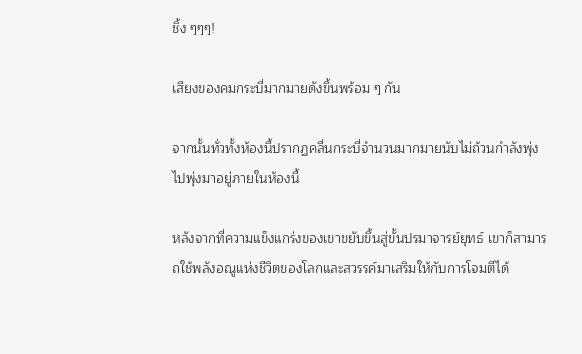ชิ้ง ๆๆๆ!

เสียงของคมกระบี่มากมายดังขึ้นพร้อม ๆ กัน

จากนั้นทั่วทั้งห้องนี้ปรากฏคลื่นกระบี่จำนวนมากมายนับไม่ถ้วนกำลังพุ่งไปพุ่งมาอยู่ภายในห้องนี้

หลังจากที่ความแข็งแกร่งของเขาขยับขึ้นสู่ขั้นปรมาจารย์ยุทธ์ เขาก็สามารถใช้พลังอณูแห่งชีวิตของโลกและสวรรค์มาเสริมให้กับการโจมตีได้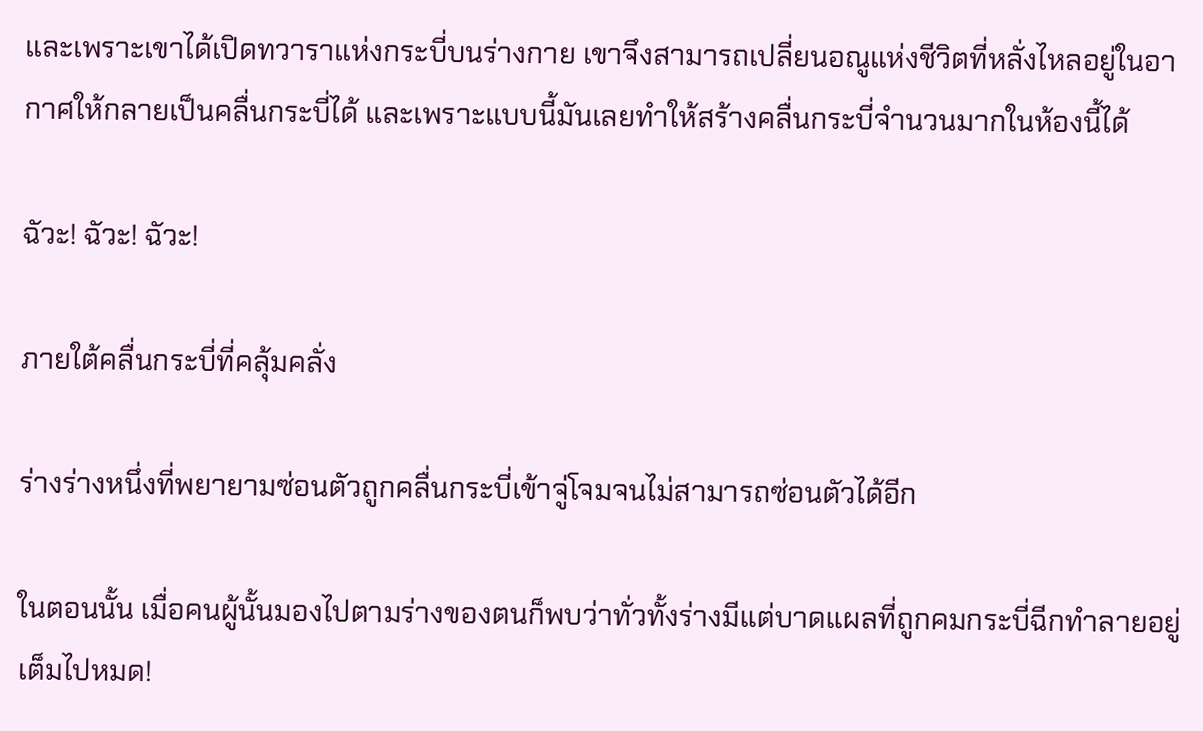และเพราะเขาได้เปิดทวาราแห่งกระบี่บนร่างกาย เขาจึงสามารถเปลี่ยนอณูแห่งชีวิตที่หลั่งไหลอยู่ในอากาศให้กลายเป็นคลื่นกระบี่ได้ และเพราะแบบนี้มันเลยทำให้สร้างคลื่นกระบี่จำนวนมากในห้องนี้ได้

ฉัวะ! ฉัวะ! ฉัวะ!

ภายใต้คลื่นกระบี่ที่คลุ้มคลั่ง

ร่างร่างหนึ่งที่พยายามซ่อนตัวถูกคลื่นกระบี่เข้าจู่โจมจนไม่สามารถซ่อนตัวได้อีก

ในตอนนั้น เมื่อคนผู้นั้นมองไปตามร่างของตนก็พบว่าทั่วทั้งร่างมีแต่บาดแผลที่ถูกคมกระบี่ฉีกทำลายอยู่เต็มไปหมด!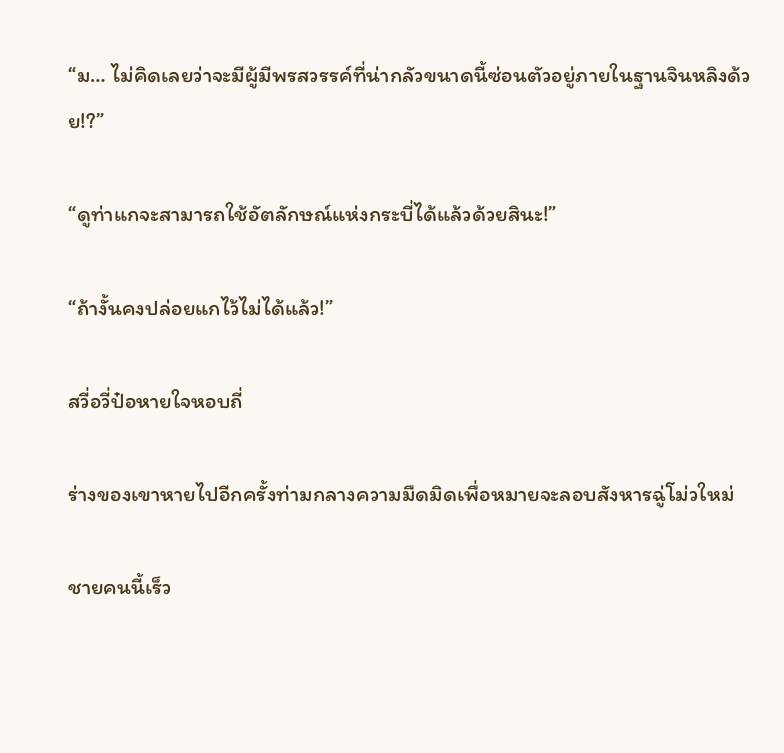“ม… ไม่คิดเลยว่าจะมีผู้มีพรสวรรค์ที่น่ากลัวขนาดนี้ซ่อนตัวอยู่ภายในฐานจินหลิงด้วย!?”

“ดูท่าแกจะสามารถใช้อัตลักษณ์แห่งกระบี่ได้แล้วด้วยสินะ!”

“ถ้างั้นคงปล่อยแกไว้ไม่ได้แล้ว!”

สวี่อวี่ป๋อหายใจหอบถี่

ร่างของเขาหายไปอีกครั้งท่ามกลางความมืดมิดเพื่อหมายจะลอบสังหารฉู่โม่วใหม่

ชายคนนี้เร็ว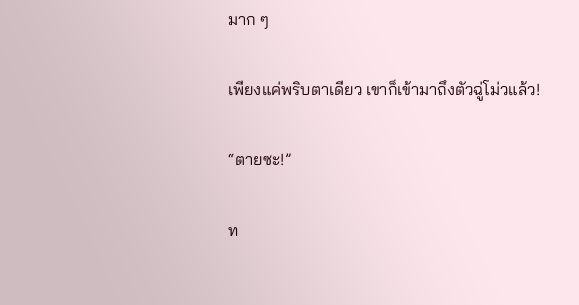มาก ๆ

เพียงแค่พริบตาเดียว เขาก็เข้ามาถึงตัวฉู่โม่วแล้ว!

“ตายซะ!”

ท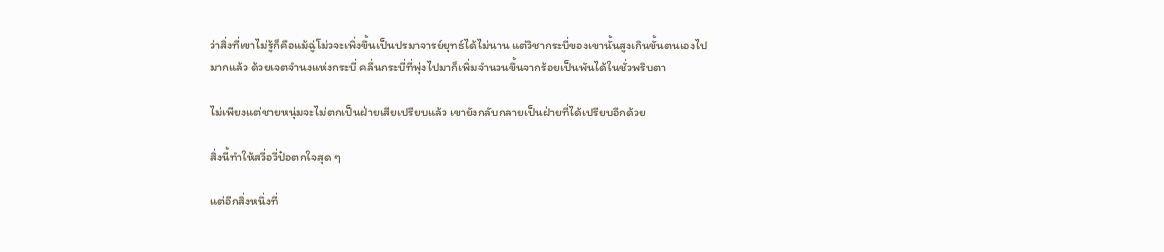ว่าสิ่งที่เขาไม่รู้ก็คือแม้ฉู่โม่วจะเพิ่งขึ้นเป็นปรมาจารย์ยุทธ์ได้ไม่นาน แต่วิชากระบี่ของเขานั้นสูงเกินขั้นตนเองไปมากแล้ว ด้วยเจตจำนงแห่งกระบี่ คลื่นกระบี่ที่พุ่งไปมาก็เพิ่มจำนวนขึ้นจากร้อยเป็นพันได้ในชั่วพริบตา

ไม่เพียงแต่ชายหนุ่มจะไม่ตกเป็นฝ่ายเสียเปรียบแล้ว เขายังกลับกลายเป็นฝ่ายที่ได้เปรียบอีกด้วย

สิ่งนี้ทำให้สวี่อวี่ป๋อตกใจสุด ๆ

แต่อีกสิ่งหนึ่งที่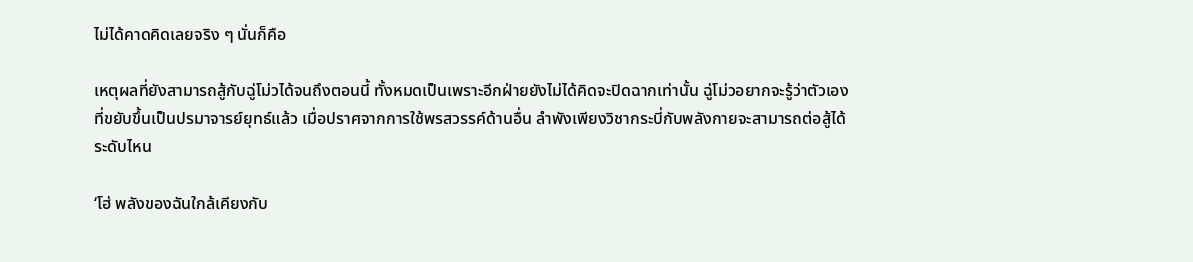ไม่ได้คาดคิดเลยจริง ๆ นั่นก็คือ

เหตุผลที่ยังสามารถสู้กับฉู่โม่วได้จนถึงตอนนี้ ทั้งหมดเป็นเพราะอีกฝ่ายยังไม่ได้คิดจะปิดฉากเท่านั้น ฉู่โม่วอยากจะรู้ว่าตัวเองที่ขยับขึ้นเป็นปรมาจารย์ยุทธ์แล้ว เมื่อปราศจากการใช้พรสวรรค์ด้านอื่น ลำพังเพียงวิชากระบี่กับพลังกายจะสามารถต่อสู้ได้ระดับไหน

‘โฮ่ พลังของฉันใกล้เคียงกับ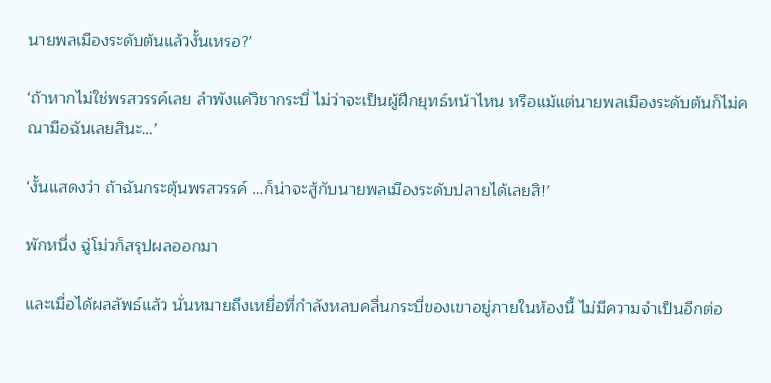นายพลเมืองระดับต้นแล้วงั้นเหรอ?’

‘ถ้าหากไม่ใช่พรสวรรค์เลย ลำพังแค่วิชากระบี่ ไม่ว่าจะเป็นผู้ฝึกยุทธ์หน้าไหน หรือแม้แต่นายพลเมืองระดับต้นก็ไม่คณามือฉันเลยสินะ…’

‘งั้นแสดงว่า ถ้าฉันกระตุ้นพรสวรรค์ …ก็น่าจะสู้กับนายพลเมืองระดับปลายได้เลยสิ!’

พักหนึ่ง ฉู่โม่วก็สรุปผลออกมา

และเมื่อได้ผลลัพธ์แล้ว นั่นหมายถึงเหยื่อที่กำลังหลบคลื่นกระบี่ของเขาอยู่ภายในห้องนี้ ไม่มีความจำเป็นอีกต่อ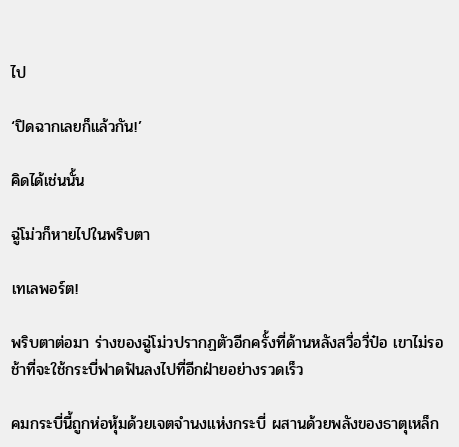ไป

‘ปิดฉากเลยก็แล้วกัน!’

คิดได้เช่นนั้น

ฉู่โม่วก็หายไปในพริบตา

เทเลพอร์ต!

พริบตาต่อมา ร่างของฉู่โม่วปรากฏตัวอีกครั้งที่ด้านหลังสวี่อวี่ป๋อ เขาไม่รอช้าที่จะใช้กระบี่ฟาดฟันลงไปที่อีกฝ่ายอย่างรวดเร็ว

คมกระบี่นี้ถูกห่อหุ้มด้วยเจตจำนงแห่งกระบี่ ผสานด้วยพลังของธาตุเหล็ก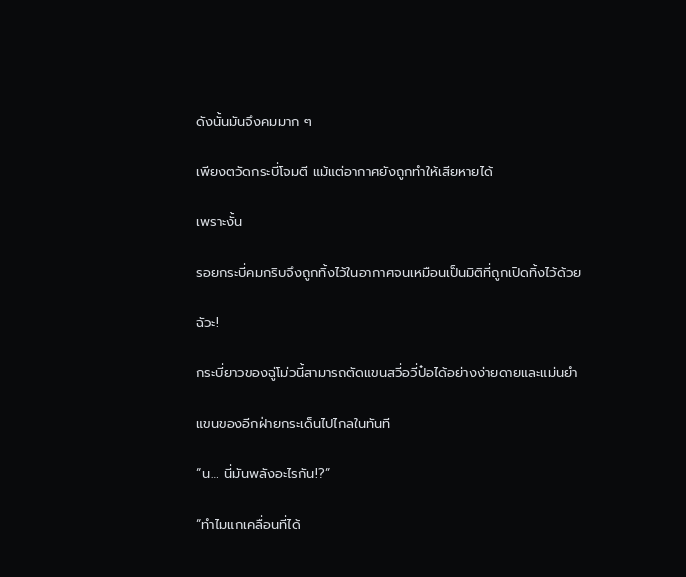ดังนั้นมันจึงคมมาก ๆ

เพียงตวัดกระบี่โจมตี แม้แต่อากาศยังถูกทำให้เสียหายได้

เพราะงั้น

รอยกระบี่คมกริบจึงถูกทิ้งไว้ในอากาศจนเหมือนเป็นมิติที่ถูกเปิดทิ้งไว้ด้วย

ฉัวะ!

กระบี่ยาวของฉู่โม่วนี้สามารถตัดแขนสวี่อวี่ป๋อได้อย่างง่ายดายและแม่นยำ

แขนของอีกฝ่ายกระเด็นไปไกลในทันที

“น… นี่มันพลังอะไรกัน!?”

“ทำไมแกเคลื่อนที่ได้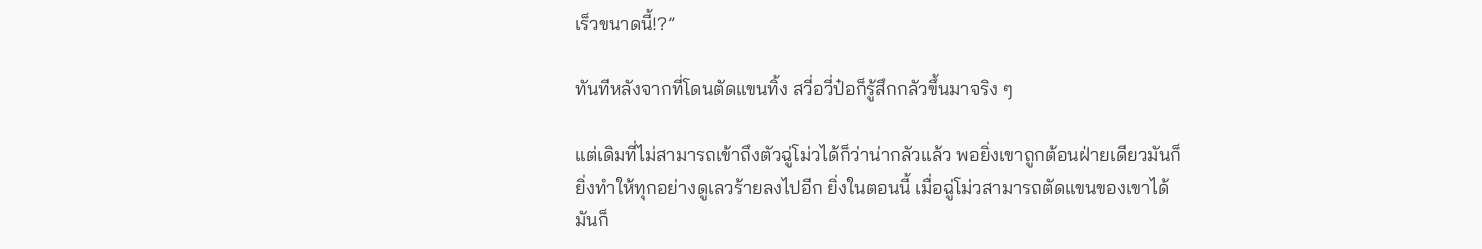เร็วขนาดนี้!?”

ทันทีหลังจากที่โดนตัดแขนทิ้ง สวี่อวี่ป๋อก็รู้สึกกลัวขึ้นมาจริง ๆ

แต่เดิมที่ไม่สามารถเข้าถึงตัวฉู่โม่วได้ก็ว่าน่ากลัวแล้ว พอยิ่งเขาถูกต้อนฝ่ายเดียวมันก็ยิ่งทำให้ทุกอย่างดูเลวร้ายลงไปอีก ยิ่งในตอนนี้ เมื่อฉู่โม่วสามารถตัดแขนของเขาได้ มันก็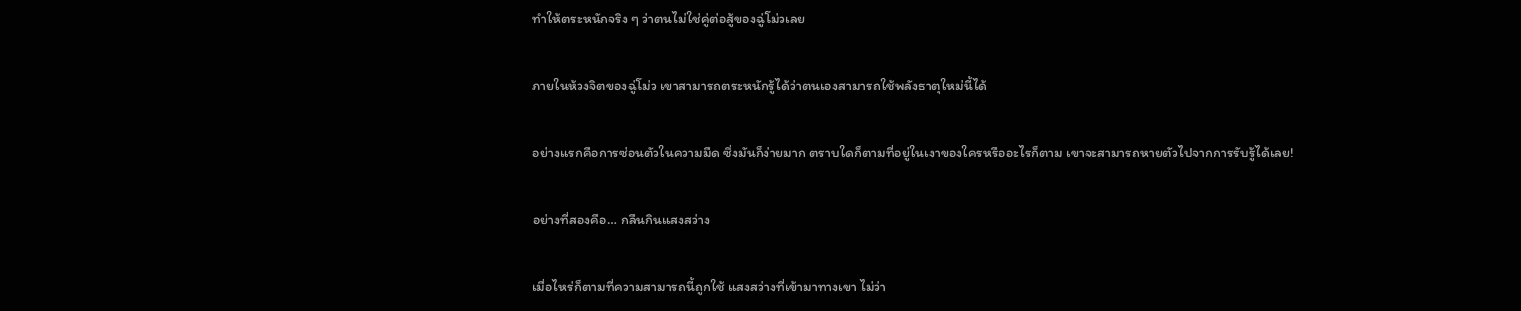ทำให้ตระหนักจริง ๆ ว่าตนไม่ใช่คู่ต่อสู้ของฉู่โม่วเลย

ภายในห้วงจิตของฉู่โม่ว เขาสามารถตระหนักรู้ได้ว่าตนเองสามารถใช้พลังธาตุใหม่นี้ได้

อย่างแรกคือการซ่อนตัวในความมืด ซึ่งมันก็ง่ายมาก ตราบใดก็ตามที่อยู่ในเงาของใครหรืออะไรก็ตาม เขาจะสามารถหายตัวไปจากการรับรู้ได้เลย!

อย่างที่สองคือ… กลืนกินแสงสว่าง

เมื่อไหร่ก็ตามที่ความสามารถนี้ถูกใช้ แสงสว่างที่เข้ามาทางเขา ไม่ว่า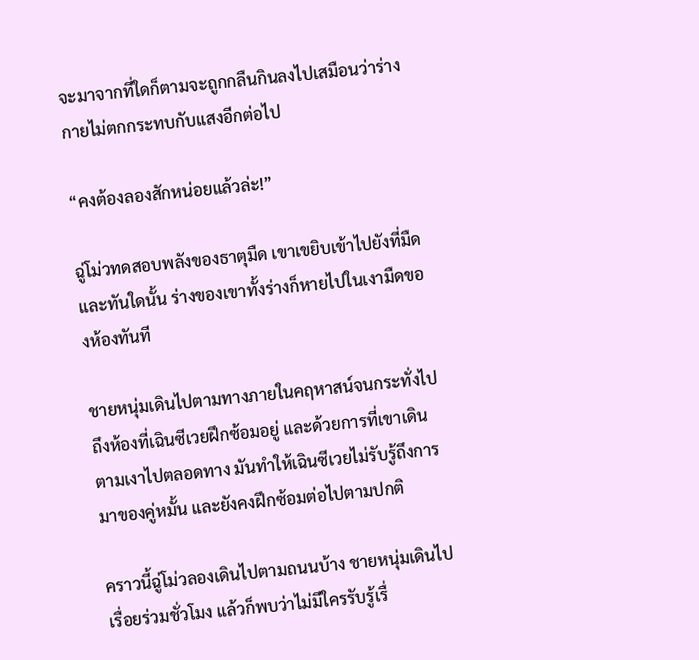จะมาจากที่ใดก็ตามจะถูกกลืนกินลงไปเสมือนว่าร่างกายไม่ตกกระทบกับแสงอีกต่อไป

“คงต้องลองสักหน่อยแล้วล่ะ!”

ฉู่โม่วทดสอบพลังของธาตุมืด เขาเขยิบเข้าไปยังที่มืดและทันใดนั้น ร่างของเขาทั้งร่างก็หายไปในเงามืดของห้องทันที

ชายหนุ่มเดินไปตามทางภายในคฤหาสน์จนกระทั่งไปถึงห้องที่เฉินซีเวยฝึกซ้อมอยู่ และด้วยการที่เขาเดินตามเงาไปตลอดทาง มันทำให้เฉินซีเวยไม่รับรู้ถึงการมาของคู่หมั้น และยังคงฝึกซ้อมต่อไปตามปกติ

คราวนี้ฉู่โม่วลองเดินไปตามถนนบ้าง ชายหนุ่มเดินไปเรื่อยร่วมชั่วโมง แล้วก็พบว่าไม่มีใครรับรู้เรื่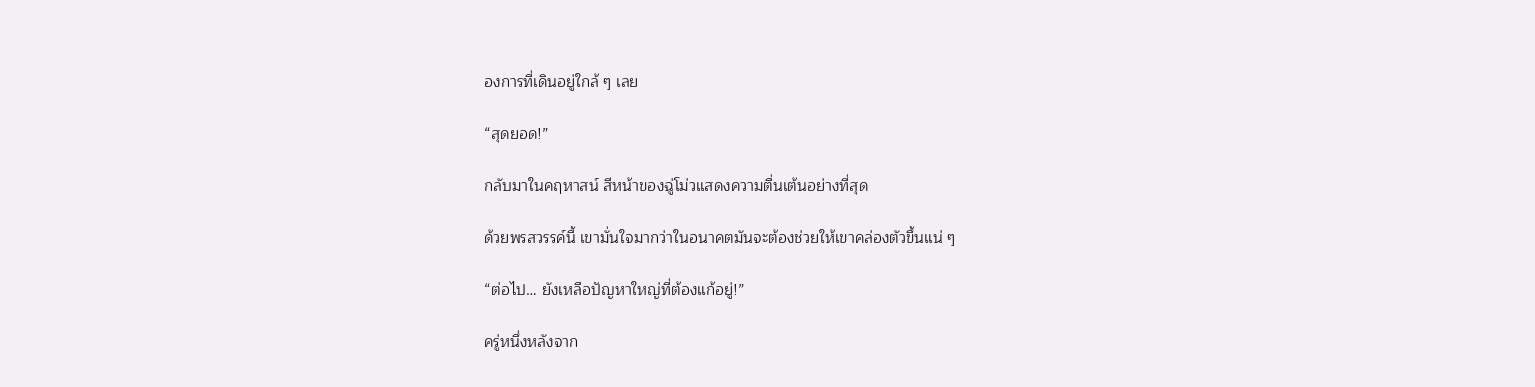องการที่เดินอยู่ใกล้ ๆ เลย

“สุดยอด!”

กลับมาในคฤหาสน์ สีหน้าของฉู่โม่วแสดงความตื่นเต้นอย่างที่สุด

ด้วยพรสวรรค์นี้ เขามั่นใจมากว่าในอนาคตมันจะต้องช่วยให้เขาคล่องตัวขึ้นแน่ ๆ

“ต่อไป… ยังเหลือปัญหาใหญ่ที่ต้องแก้อยู่!”

ครู่หนึ่งหลังจาก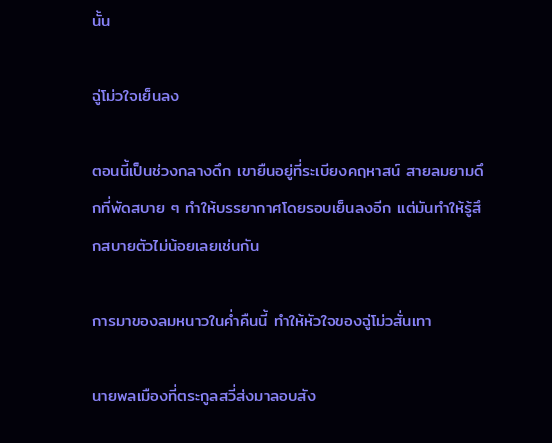นั้น

ฉู่โม่วใจเย็นลง

ตอนนี้เป็นช่วงกลางดึก เขายืนอยู่ที่ระเบียงคฤหาสน์ สายลมยามดึกที่พัดสบาย ๆ ทำให้บรรยากาศโดยรอบเย็นลงอีก แต่มันทำให้รู้สึกสบายตัวไม่น้อยเลยเช่นกัน

การมาของลมหนาวในค่ำคืนนี้ ทำให้หัวใจของฉู่โม่วสั่นเทา

นายพลเมืองที่ตระกูลสวี่ส่งมาลอบสัง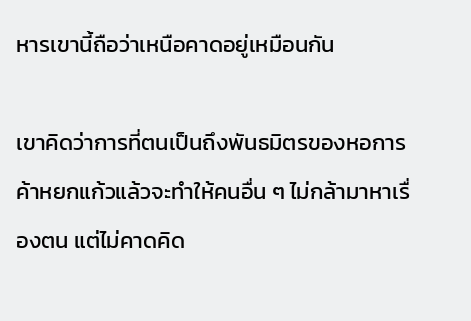หารเขานี้ถือว่าเหนือคาดอยู่เหมือนกัน

เขาคิดว่าการที่ตนเป็นถึงพันธมิตรของหอการค้าหยกแก้วแล้วจะทำให้คนอื่น ๆ ไม่กล้ามาหาเรื่องตน แต่ไม่คาดคิด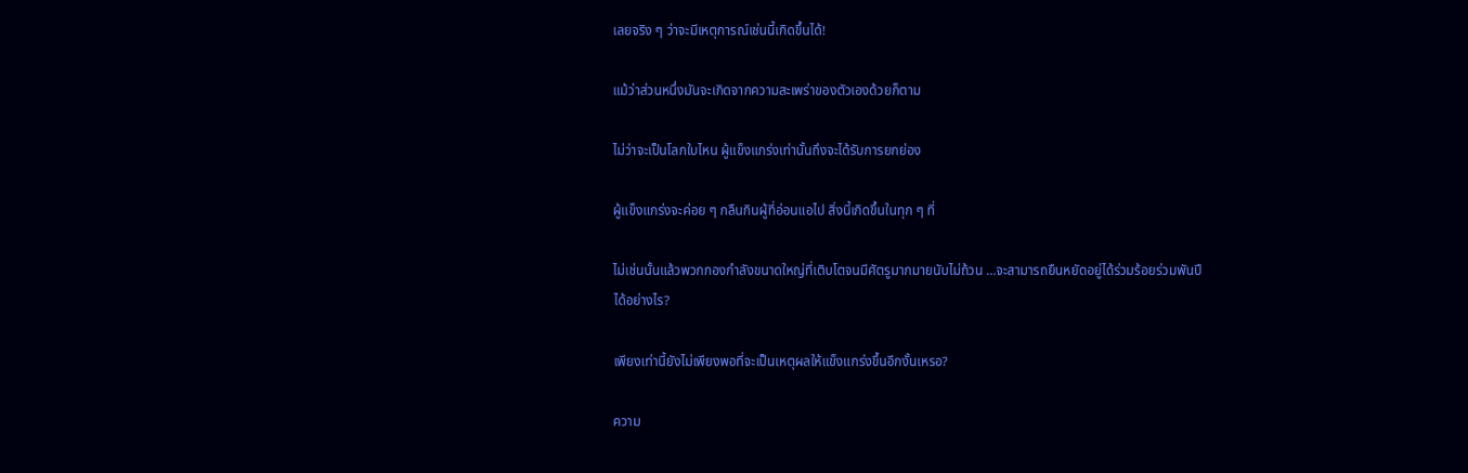เลยจริง ๆ ว่าจะมีเหตุการณ์เช่นนี้เกิดขึ้นได้!

แม้ว่าส่วนหนึ่งมันจะเกิดจากความสะเพร่าของตัวเองด้วยก็ตาม

ไม่ว่าจะเป็นโลกใบไหน ผู้แข็งแกร่งเท่านั้นถึงจะได้รับการยกย่อง

ผู้แข็งแกร่งจะค่อย ๆ กลืนกินผู้ที่อ่อนแอไป สิ่งนี้เกิดขึ้นในทุก ๆ ที่

ไม่เช่นนั้นแล้วพวกกองกำลังขนาดใหญ่ที่เติบโตจนมีศัตรูมากมายนับไม่ถ้วน …จะสามารถยืนหยัดอยู่ได้ร่วมร้อยร่วมพันปีได้อย่างไร?

เพียงเท่านี้ยังไม่เพียงพอที่จะเป็นเหตุผลให้แข็งแกร่งขึ้นอีกงั้นเหรอ?

ความ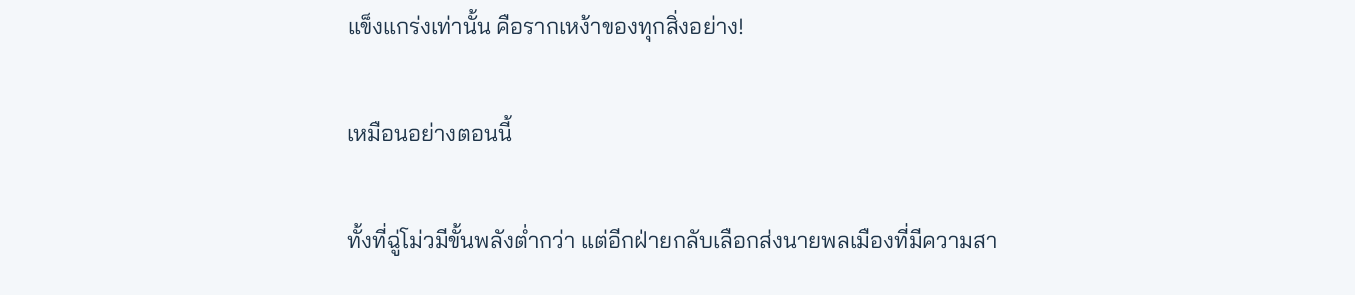แข็งแกร่งเท่านั้น คือรากเหง้าของทุกสิ่งอย่าง!

เหมือนอย่างตอนนี้

ทั้งที่ฉู่โม่วมีขั้นพลังต่ำกว่า แต่อีกฝ่ายกลับเลือกส่งนายพลเมืองที่มีความสา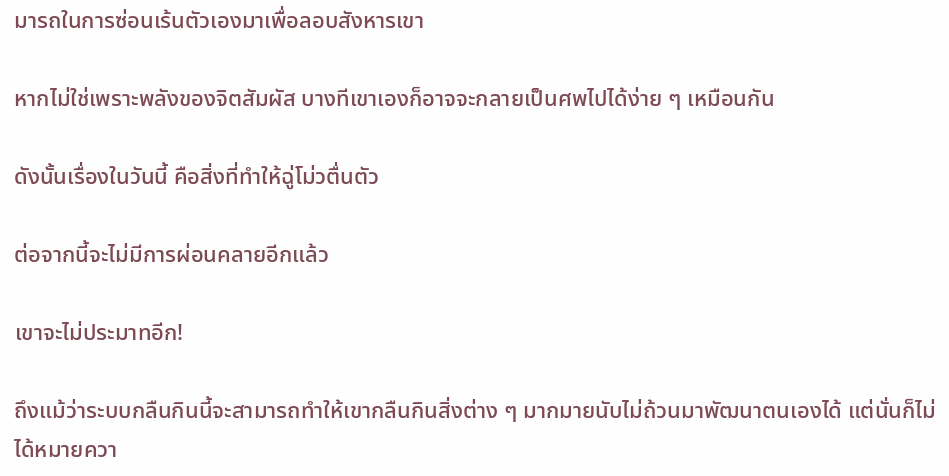มารถในการซ่อนเร้นตัวเองมาเพื่อลอบสังหารเขา

หากไม่ใช่เพราะพลังของจิตสัมผัส บางทีเขาเองก็อาจจะกลายเป็นศพไปได้ง่าย ๆ เหมือนกัน

ดังนั้นเรื่องในวันนี้ คือสิ่งที่ทำให้ฉู่โม่วตื่นตัว

ต่อจากนี้จะไม่มีการผ่อนคลายอีกแล้ว

เขาจะไม่ประมาทอีก!

ถึงแม้ว่าระบบกลืนกินนี้จะสามารถทำให้เขากลืนกินสิ่งต่าง ๆ มากมายนับไม่ถ้วนมาพัฒนาตนเองได้ แต่นั่นก็ไม่ได้หมายควา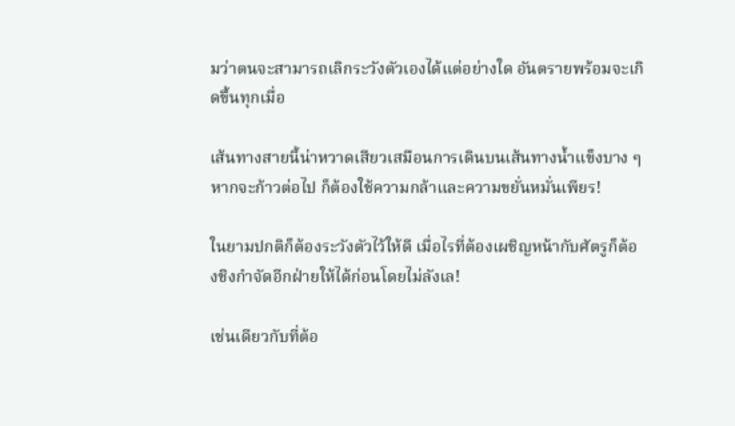มว่าตนจะสามารถเลิกระวังตัวเองได้แต่อย่างใด อันตรายพร้อมจะเกิดขึ้นทุกเมื่อ

เส้นทางสายนี้น่าหวาดเสียวเสมือนการเดินบนเส้นทางน้ำแข็งบาง ๆ หากจะก้าวต่อไป ก็ต้องใช้ความกล้าและความขยั่นหมั่นเพียร!

ในยามปกติก็ต้องระวังตัวไว้ให้ดี เมื่อไรที่ต้องเผชิญหน้ากับศัตรูก็ต้องชิงกำจัดอีกฝ่ายให้ได้ก่อนโดยไม่ลังเล!

เช่นเดียวกับที่ต้อ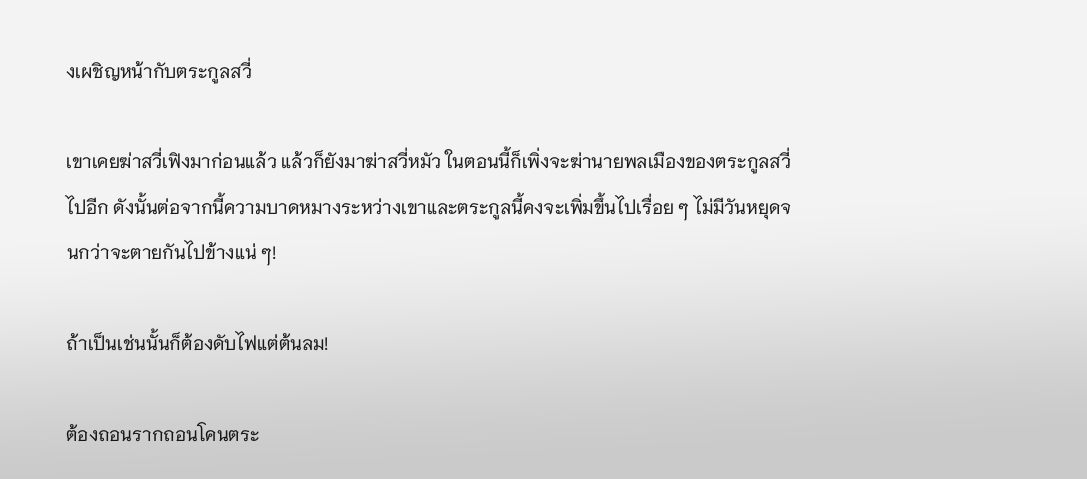งเผชิญหน้ากับตระกูลสวี่

เขาเคยฆ่าสวี่เฟิงมาก่อนแล้ว แล้วก็ยังมาฆ่าสวี่หมัว ในตอนนี้ก็เพิ่งจะฆ่านายพลเมืองของตระกูลสวี่ไปอีก ดังนั้นต่อจากนี้ความบาดหมางระหว่างเขาและตระกูลนี้คงจะเพิ่มขึ้นไปเรื่อย ๆ ไม่มีวันหยุดจนกว่าจะตายกันไปข้างแน่ ๆ!

ถ้าเป็นเช่นนั้นก็ต้องดับไฟแต่ต้นลม!

ต้องถอนรากถอนโคนตระ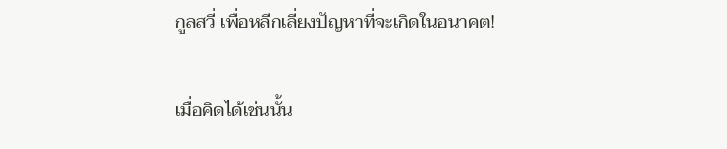กูลสวี่ เพื่อหลีกเลี่ยงปัญหาที่จะเกิดในอนาคต!

เมื่อคิดได้เช่นนั้น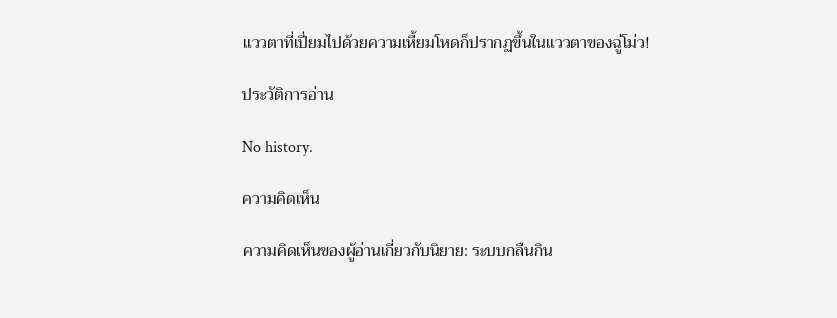แววตาที่เปี่ยมไปด้วยความเหี้ยมโหดก็ปรากฏขึ้นในแววตาของฉู่โม่ว!

ประวัติการอ่าน

No history.

ความคิดเห็น

ความคิดเห็นของผู้อ่านเกี่ยวกับนิยาย: ระบบกลืนกิน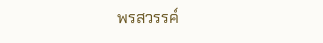พรสวรรค์